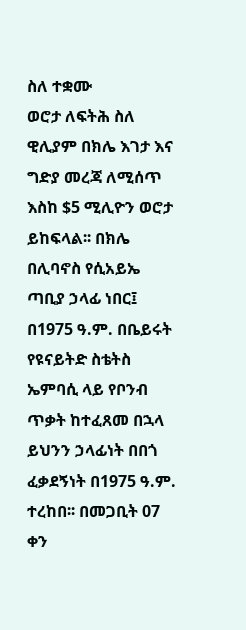ስለ ተቋሙ
ወሮታ ለፍትሕ ስለ ዊሊያም በክሌ እገታ እና ግድያ መረጃ ለሚሰጥ እስከ $5 ሚሊዮን ወሮታ ይከፍላል፡፡ በክሌ በሊባኖስ የሲአይኤ ጣቢያ ኃላፊ ነበር፤ በ1975 ዓ.ም. በቤይሩት የዩናይትድ ስቴትስ ኤምባሲ ላይ የቦንብ ጥቃት ከተፈጸመ በኋላ ይህንን ኃላፊነት በበጎ ፈቃደኝነት በ1975 ዓ.ም. ተረከበ፡፡ በመጋቢት 07 ቀን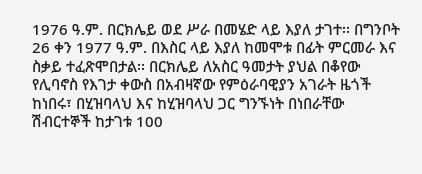1976 ዓ.ም. በርክሌይ ወደ ሥራ በመሄድ ላይ እያለ ታገተ፡፡ በግንቦት 26 ቀን 1977 ዓ.ም. በእስር ላይ እያለ ከመሞቱ በፊት ምርመራ እና ስቃይ ተፈጽሞበታል፡፡ በርክሌይ ለአስር ዓመታት ያህል በቆየው የሊባኖስ የእገታ ቀውስ በአብዛኛው የምዕራባዊያን አገራት ዜጎች ከነበሩ፣ በሂዝባላህ እና ከሂዝባላህ ጋር ግንኙነት በነበራቸው ሽብርተኞች ከታገቱ 100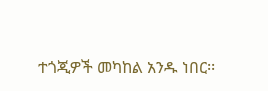ተጎጂዎች መካከል አንዱ ነበር፡፡